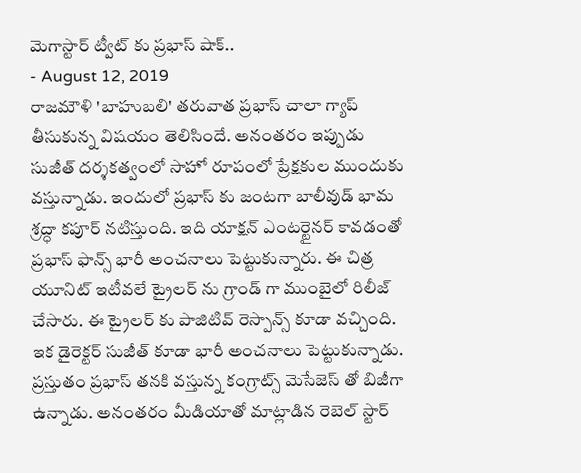మెగాస్టార్ ట్వీట్ కు ప్రభాస్ షాక్..
- August 12, 2019
రాజమౌళి 'బాహుబలి' తరువాత ప్రభాస్ చాలా గ్యాప్ తీసుకున్న విషయం తెలిసిందే. అనంతరం ఇప్పుడు సుజీత్ దర్శకత్వంలో సాహో రూపంలో ప్రేక్షకుల ముందుకు వస్తున్నాడు. ఇందులో ప్రభాస్ కు జంటగా బాలీవుడ్ భామ శ్రద్ధా కపూర్ నటిస్తుంది. ఇది యాక్షన్ ఎంటర్టైనర్ కావడంతో ప్రభాస్ ఫాన్స్ భారీ అంచనాలు పెట్టుకున్నారు. ఈ చిత్ర యూనిట్ ఇటీవలే ట్రైలర్ ను గ్రాండ్ గా ముంబైలో రిలీజ్ చేసారు. ఈ ట్రైలర్ కు పాజిటివ్ రెస్పాన్స్ కూడా వచ్చింది. ఇక డైరెక్టర్ సుజీత్ కూడా భారీ అంచనాలు పెట్టుకున్నాడు. ప్రస్తుతం ప్రభాస్ తనకి వస్తున్న కంగ్రాట్స్ మెసేజెస్ తో బిజీగా ఉన్నాడు. అనంతరం మీడియాతో మాట్లాడిన రెబెల్ స్టార్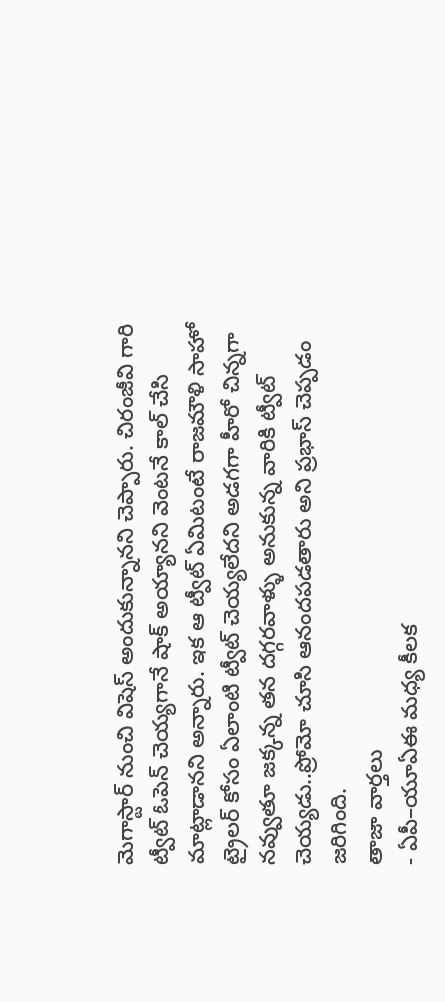మెగాస్టార్ నుంచి విషెస్ అందుకున్నానని చెప్పారు. చిరంజీవి గారి ట్వీట్ ఓపెన్ చెయ్యగానే షాక్ అయ్యానని వెంటనే కాల్ చేసి మాట్లాడానని అన్నారు. ఇక ఆ ట్వీట్ ఏమిటంటే రాజమౌళి సాహో ట్రైలర్ కోసం ఏలాంటి ట్వీట్ చెయ్యలేదని అడగగా హీరో చిన్నగా నవ్వుతూ జక్కన్న తన దగ్గరవాళ్ళు అనుకున్న వారికి ట్వీట్ చెయ్యడు..ప్రోమో చూసి ఆనందపడతారు అని ప్రభాస్ చెప్పడం జరిగింది.
తాజా వార్తలు
- ఏపీ–యూఏఈ మధ్య కీలక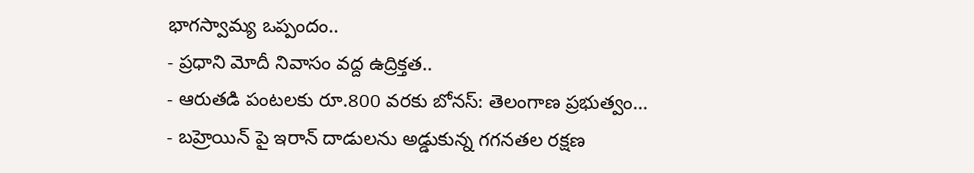భాగస్వామ్య ఒప్పందం..
- ప్రధాని మోదీ నివాసం వద్ద ఉద్రిక్తత..
- ఆరుతడి పంటలకు రూ.800 వరకు బోనస్: తెలంగాణ ప్రభుత్వం...
- బహ్రెయిన్ పై ఇరాన్ దాడులను అడ్డుకున్న గగనతల రక్షణ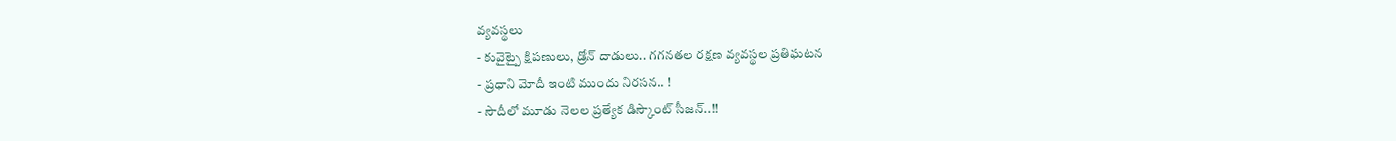వ్యవస్థలు
- కువైట్పై క్షిపణులు, డ్రోన్ దాడులు.. గగనతల రక్షణ వ్యవస్థల ప్రతిఘటన
- ప్రధాని మోదీ ఇంటి ముందు నిరసన.. !
- సౌదీలో మూడు నెలల ప్రత్యేక డిస్కౌంట్ సీజన్..!!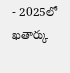- 2025లో ఖతార్కు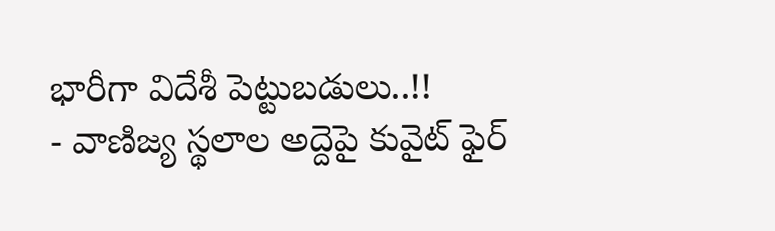భారీగా విదేశీ పెట్టుబడులు..!!
- వాణిజ్య స్థలాల అద్దెపై కువైట్ ఫైర్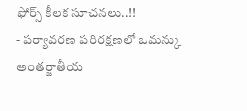ఫోర్స్ కీలక సూచనలు..!!
- పర్యావరణ పరిరక్షణలో ఒమన్కు అంతర్జాతీయ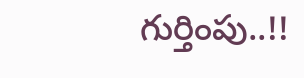గుర్తింపు..!!